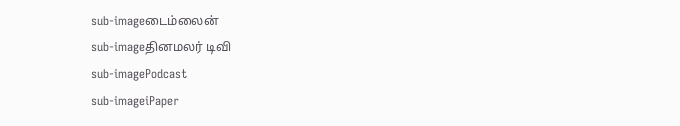sub-imageடைம்லைன்
sub-imageதினமலர் டிவி
sub-imagePodcast
sub-imageiPaper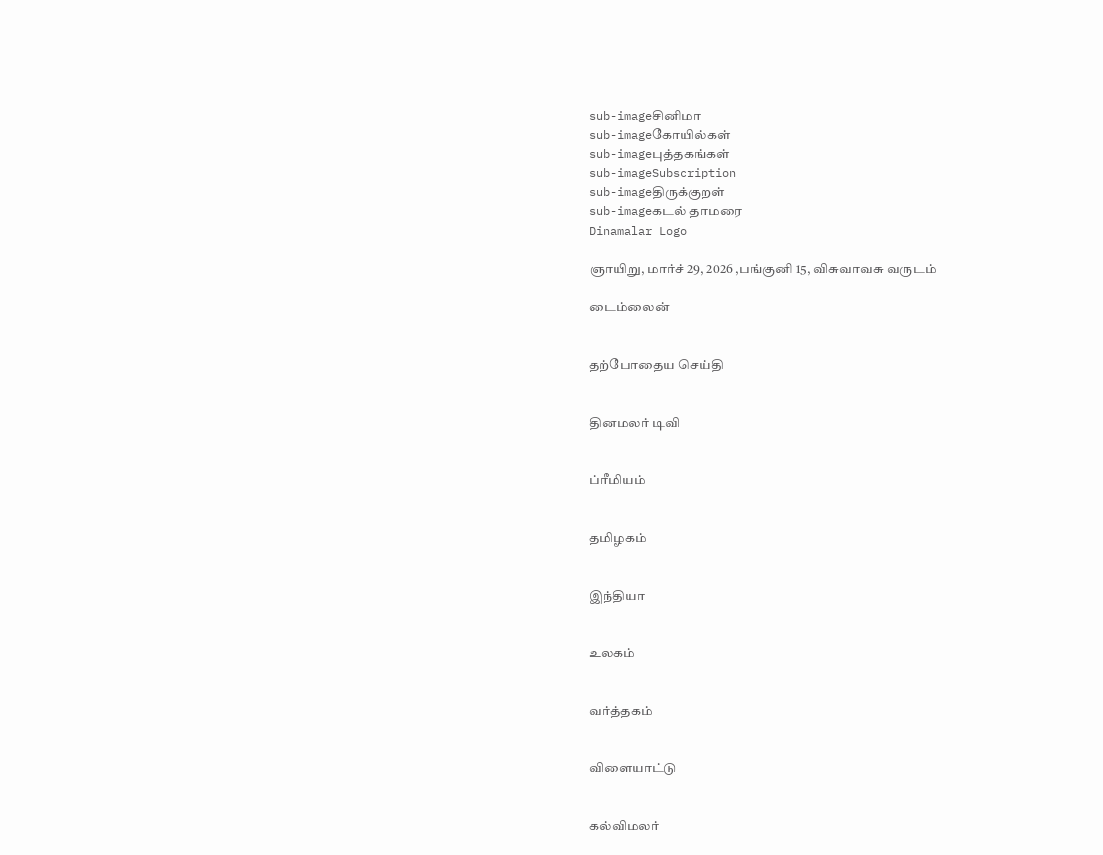sub-imageசினிமா
sub-imageகோயில்கள்
sub-imageபுத்தகங்கள்
sub-imageSubscription
sub-imageதிருக்குறள்
sub-imageகடல் தாமரை
Dinamalar Logo

ஞாயிறு, மார்ச் 29, 2026 ,பங்குனி 15, விசுவாவசு வருடம்

டைம்லைன்


தற்போதைய செய்தி


தினமலர் டிவி


ப்ரீமியம்


தமிழகம்


இந்தியா


உலகம்


வர்த்தகம்


விளையாட்டு


கல்விமலர்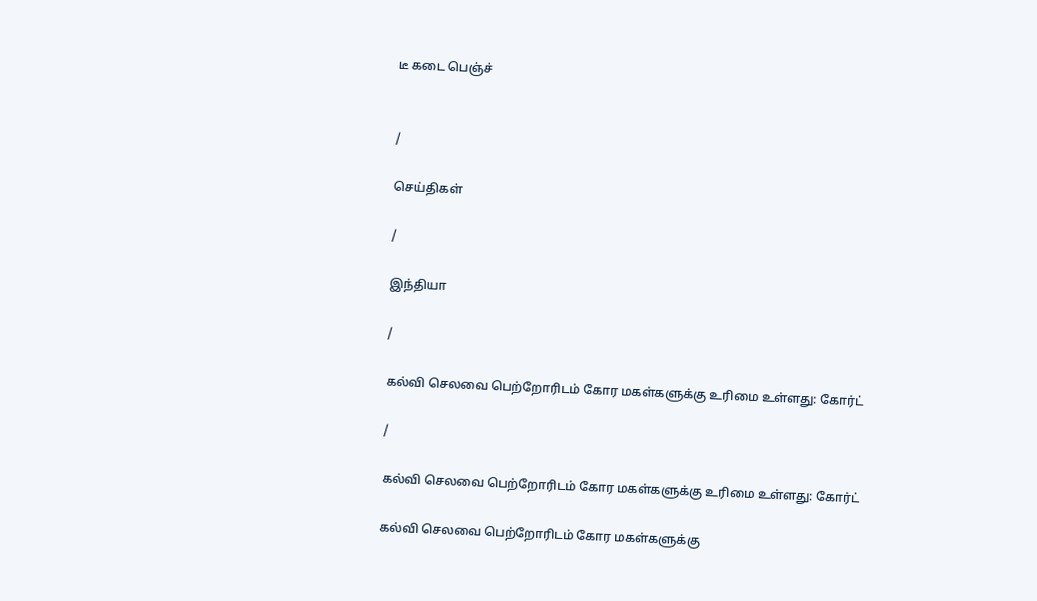டீ கடை பெஞ்ச்


/

செய்திகள்

/

இந்தியா

/

கல்வி செலவை பெற்றோரிடம் கோர மகள்களுக்கு உரிமை உள்ளது: கோர்ட்

/

கல்வி செலவை பெற்றோரிடம் கோர மகள்களுக்கு உரிமை உள்ளது: கோர்ட்

கல்வி செலவை பெற்றோரிடம் கோர மகள்களுக்கு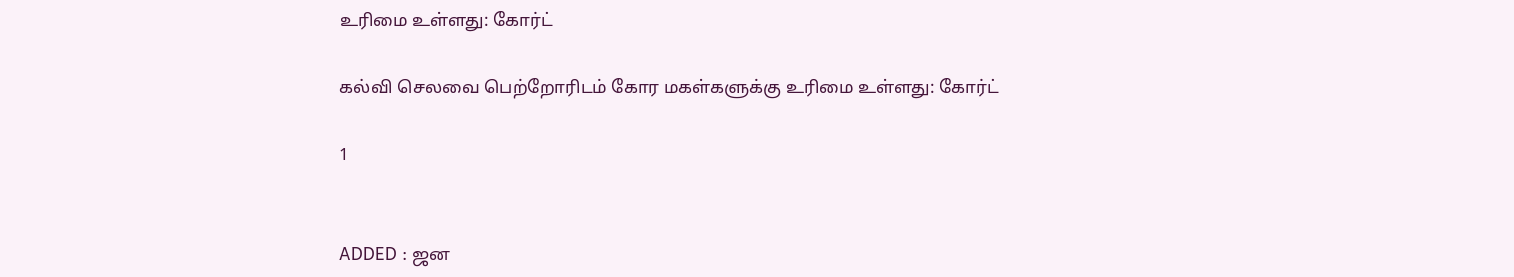உரிமை உள்ளது: கோர்ட்

கல்வி செலவை பெற்றோரிடம் கோர மகள்களுக்கு உரிமை உள்ளது: கோர்ட்

1


ADDED : ஜன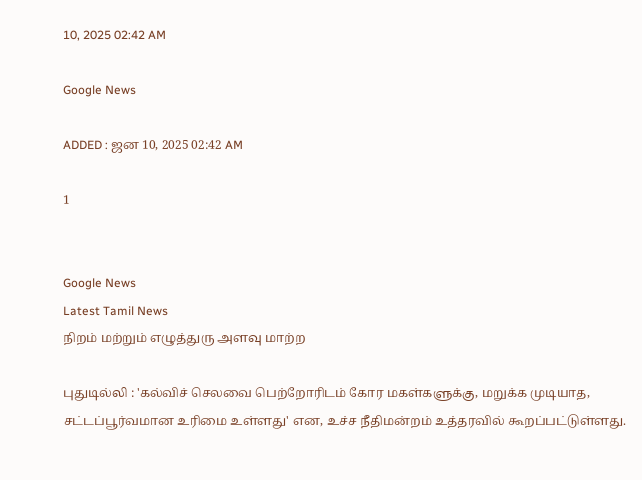10, 2025 02:42 AM

Google News

ADDED : ஜன 10, 2025 02:42 AM

1


Google News
Latest Tamil News
நிறம் மற்றும் எழுத்துரு அளவு மாற்ற

புதுடில்லி : 'கல்விச் செலவை பெற்றோரிடம் கோர மகள்களுக்கு, மறுக்க முடியாத, சட்டப்பூர்வமான உரிமை உள்ளது' என, உச்ச நீதிமன்றம் உத்தரவில் கூறப்பட்டுள்ளது.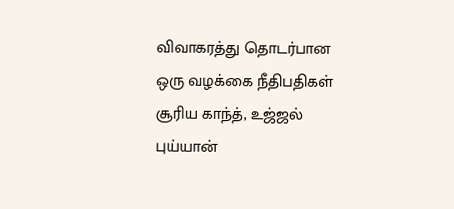விவாகரத்து தொடர்பான ஒரு வழக்கை நீதிபதிகள் சூரிய காந்த், உஜ்ஜல் புய்யான்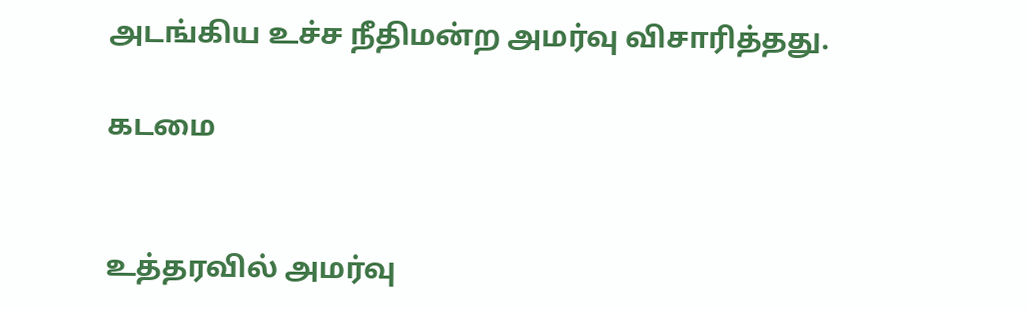அடங்கிய உச்ச நீதிமன்ற அமர்வு விசாரித்தது.

கடமை


உத்தரவில் அமர்வு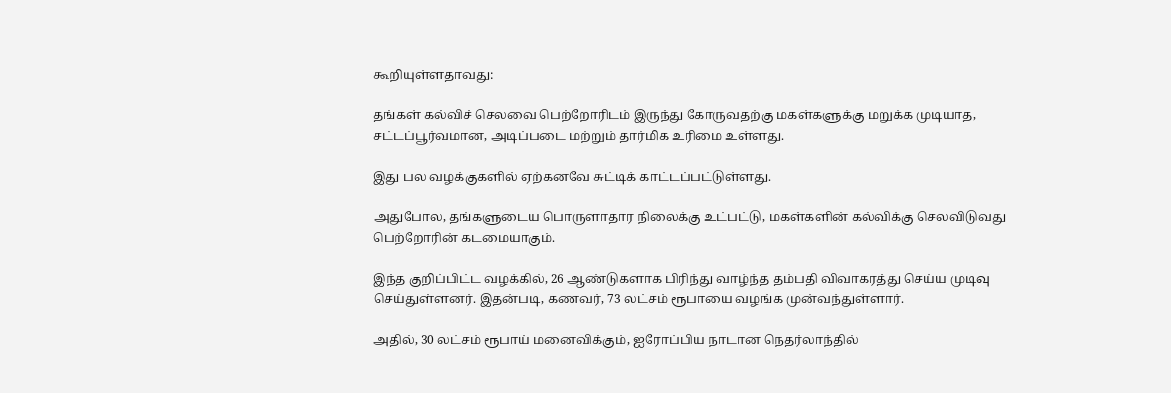கூறியுள்ளதாவது:

தங்கள் கல்விச் செலவை பெற்றோரிடம் இருந்து கோருவதற்கு மகள்களுக்கு மறுக்க முடியாத, சட்டப்பூர்வமான, அடிப்படை மற்றும் தார்மிக உரிமை உள்ளது.

இது பல வழக்குகளில் ஏற்கனவே சுட்டிக் காட்டப்பட்டுள்ளது.

அதுபோல, தங்களுடைய பொருளாதார நிலைக்கு உட்பட்டு, மகள்களின் கல்விக்கு செலவிடுவது பெற்றோரின் கடமையாகும்.

இந்த குறிப்பிட்ட வழக்கில், 26 ஆண்டுகளாக பிரிந்து வாழ்ந்த தம்பதி விவாகரத்து செய்ய முடிவு செய்துள்ளனர். இதன்படி, கணவர், 73 லட்சம் ரூபாயை வழங்க முன்வந்துள்ளார்.

அதில், 30 லட்சம் ரூபாய் மனைவிக்கும், ஐரோப்பிய நாடான நெதர்லாந்தில்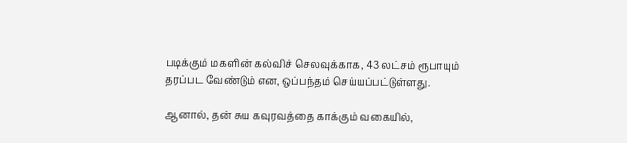படிக்கும் மகளின் கல்விச் செலவுக்காக, 43 லட்சம் ரூபாயும் தரப்பட வேண்டும் என, ஒப்பந்தம் செய்யப்பட்டுள்ளது.

ஆனால், தன் சுய கவுரவத்தை காக்கும் வகையில்,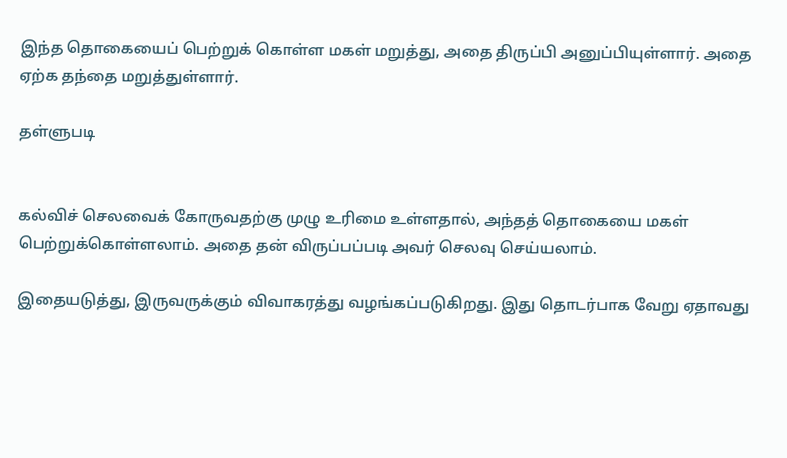இந்த தொகையைப் பெற்றுக் கொள்ள மகள் மறுத்து, அதை திருப்பி அனுப்பியுள்ளார். அதை ஏற்க தந்தை மறுத்துள்ளார்.

தள்ளுபடி


கல்விச் செலவைக் கோருவதற்கு முழு உரிமை உள்ளதால், அந்தத் தொகையை மகள் பெற்றுக்கொள்ளலாம். அதை தன் விருப்பப்படி அவர் செலவு செய்யலாம்.

இதையடுத்து, இருவருக்கும் விவாகரத்து வழங்கப்படுகிறது. இது தொடர்பாக வேறு ஏதாவது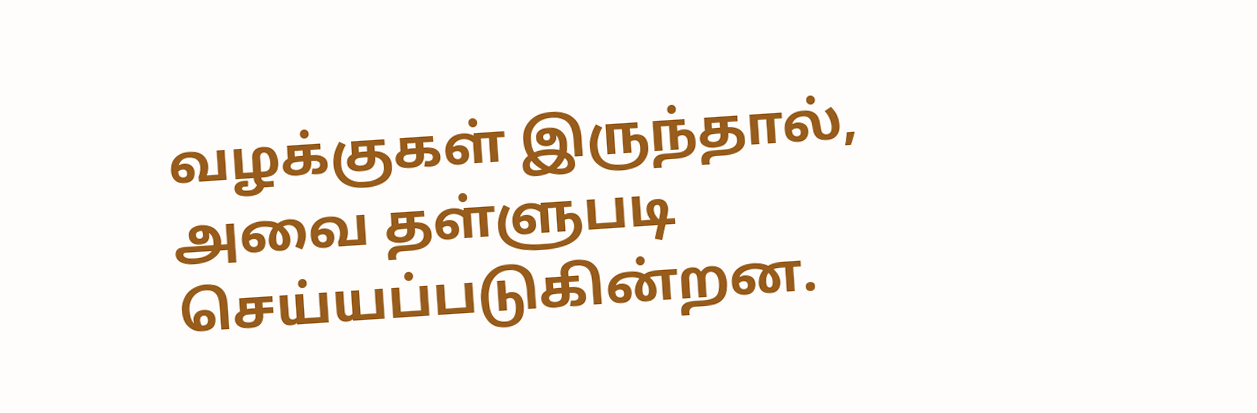வழக்குகள் இருந்தால், அவை தள்ளுபடி செய்யப்படுகின்றன.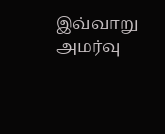இவ்வாறு அமர்வு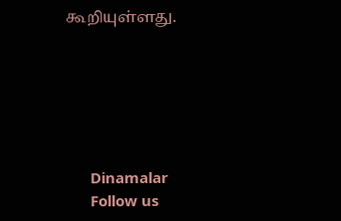கூறியுள்ளது.






      Dinamalar
      Follow us